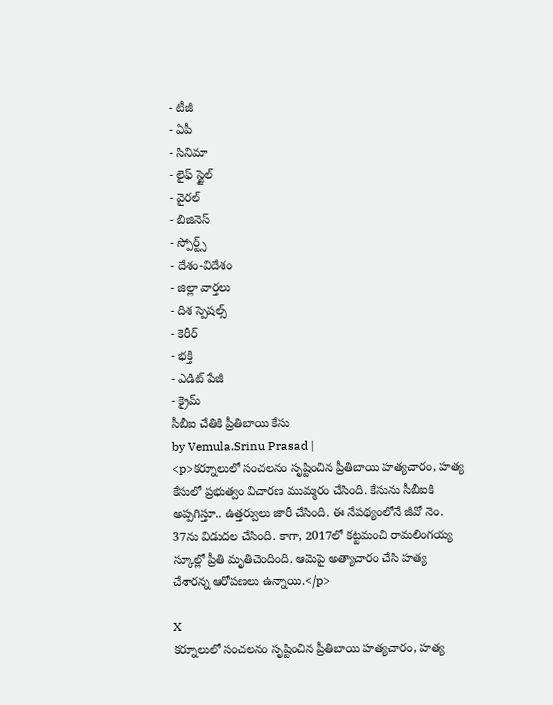- టీజీ
- ఏపీ
- సినిమా
- లైఫ్ స్టైల్
- వైరల్
- బిజినెస్
- స్పోర్ట్స్
- దేశం-విదేశం
- జిల్లా వార్తలు
- దిశ స్పెషల్స్
- కెరీర్
- భక్తి
- ఎడిట్ పేజీ
- క్రైమ్
సీబీఐ చేతికి ప్రీతిబాయి కేసు
by Vemula.Srinu Prasad |
<p>కర్నూలులో సంచలనం సృష్టించిన ప్రీతిబాయి హత్యచారం, హత్య కేసులో ప్రభుత్వం విచారణ ముమ్మరం చేసింది. కేసును సీబీఐకి అప్పగిస్తూ.. ఉత్తర్వులు జారీ చేసింది. ఈ నేపథ్యంలోనే జీవో నెం. 37ను విడుదల చేసింది. కాగా, 2017లో కట్టమంచి రామలింగయ్య స్కూల్లో ప్రీతి మృతిచెందింది. ఆమెపై అత్యాచారం చేసి హత్య చేశారన్న ఆరోపణలు ఉన్నాయి.</p>

X
కర్నూలులో సంచలనం సృష్టించిన ప్రీతిబాయి హత్యచారం, హత్య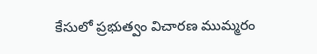కేసులో ప్రభుత్వం విచారణ ముమ్మరం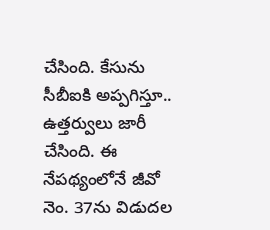చేసింది. కేసును సీబీఐకి అప్పగిస్తూ.. ఉత్తర్వులు జారీ చేసింది. ఈ నేపథ్యంలోనే జీవో నెం. 37ను విడుదల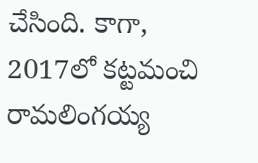చేసింది. కాగా, 2017లో కట్టమంచి రామలింగయ్య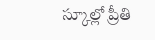స్కూల్లో ప్రీతి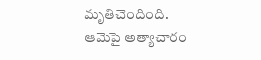మృతిచెందింది. ఆమెపై అత్యాచారం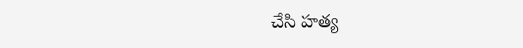చేసి హత్య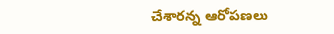చేశారన్న ఆరోపణలు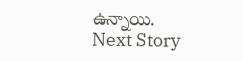ఉన్నాయి.
Next Story